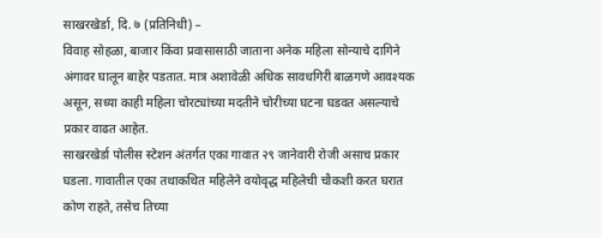साखरखेर्डा, दि. ७ (प्रतिनिधी) –
विवाह सोहळा, बाजार किंवा प्रवासासाठी जाताना अनेक महिला सोन्याचे दागिने अंगावर घालून बाहेर पडतात. मात्र अशावेळी अधिक सावधगिरी बाळगणे आवश्यक असून, सध्या काही महिला चोरट्यांच्या मदतीने चोरीच्या घटना घडवत असल्याचे प्रकार वाढत आहेत.
साखरखेर्डा पोलीस स्टेशन अंतर्गत एका गावात २९ जानेवारी रोजी असाच प्रकार घडला. गावातील एका तथाकथित महिलेने वयोवृद्ध महिलेची चौकशी करत घरात कोण राहते, तसेच तिच्या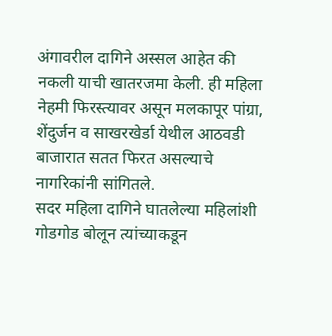अंगावरील दागिने अस्सल आहेत की नकली याची खातरजमा केली. ही महिला नेहमी फिरस्त्यावर असून मलकापूर पांग्रा, शेंदुर्जन व साखरखेर्डा येथील आठवडी बाजारात सतत फिरत असल्याचे नागरिकांनी सांगितले.
सदर महिला दागिने घातलेल्या महिलांशी गोडगोड बोलून त्यांच्याकडून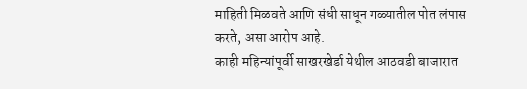माहिती मिळवते आणि संधी साधून गळ्यातील पोत लंपास करते, असा आरोप आहे.
काही महिन्यांपूर्वी साखरखेर्डा येथील आठवडी बाजारात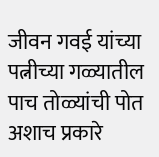जीवन गवई यांच्या पत्नीच्या गळ्यातील पाच तोळ्यांची पोत अशाच प्रकारे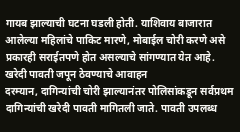गायब झाल्याची घटना घडली होती. याशिवाय बाजारात आलेल्या महिलांचे पाकिट मारणे, मोबाईल चोरी करणे असे प्रकारही सराईतपणे होत असल्याचे सांगण्यात येत आहे.
खरेदी पावती जपून ठेवण्याचे आवाहन
दरम्यान, दागिन्यांची चोरी झाल्यानंतर पोलिसांकडून सर्वप्रथम दागिन्यांची खरेदी पावती मागितली जाते. पावती उपलब्ध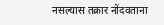नसल्यास तक्रार नोंदवताना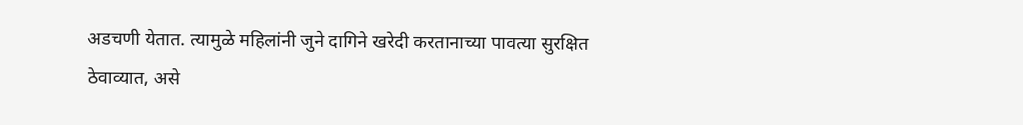अडचणी येतात. त्यामुळे महिलांनी जुने दागिने खरेदी करतानाच्या पावत्या सुरक्षित ठेवाव्यात, असे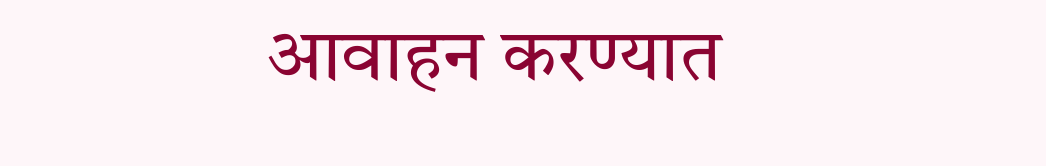आवाहन करण्यात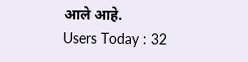आले आहे.
Users Today : 32